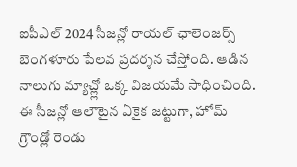ఐపీఎల్ 2024 సీజన్లో రాయల్ ఛాలెంజర్స్ బెంగళూరు పేలవ ప్రదర్శన చేస్తోంది. ఆడిన నాలుగు మ్యాచ్ల్లో ఒక్క విజయమే సాధించింది. ఈ సీజన్లో ఆలౌటైన ఏకైక జట్టుగా, హోమ్ గ్రౌండ్లో రెండు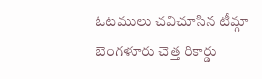ఓటములు చవిచూసిన టీమ్గా బెంగళూరు చెత్త రికార్డు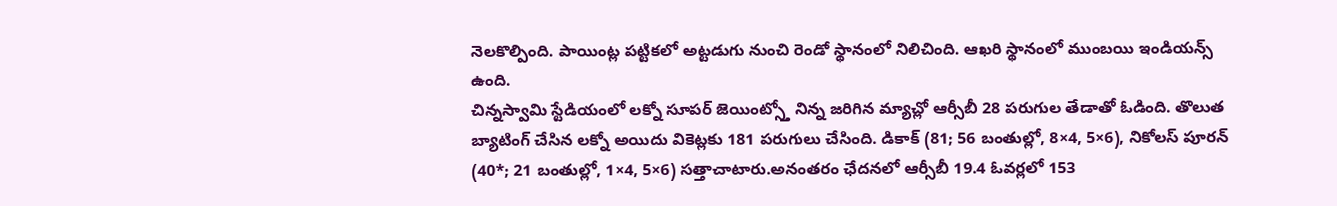నెలకొల్పింది. పాయింట్ల పట్టికలో అట్టడుగు నుంచి రెండో స్థానంలో నిలిచింది. ఆఖరి స్థానంలో ముంబయి ఇండియన్స్ ఉంది.
చిన్నస్వామి స్టేడియంలో లక్నో సూపర్ జెయింట్స్తో నిన్న జరిగిన మ్యాచ్లో ఆర్సీబీ 28 పరుగుల తేడాతో ఓడింది. తొలుత బ్యాటింగ్ చేసిన లక్నో అయిదు వికెట్లకు 181 పరుగులు చేసింది. డికాక్ (81; 56 బంతుల్లో, 8×4, 5×6), నికోలస్ పూరన్ (40*; 21 బంతుల్లో, 1×4, 5×6) సత్తాచాటారు.అనంతరం ఛేదనలో ఆర్సీబీ 19.4 ఓవర్లలో 153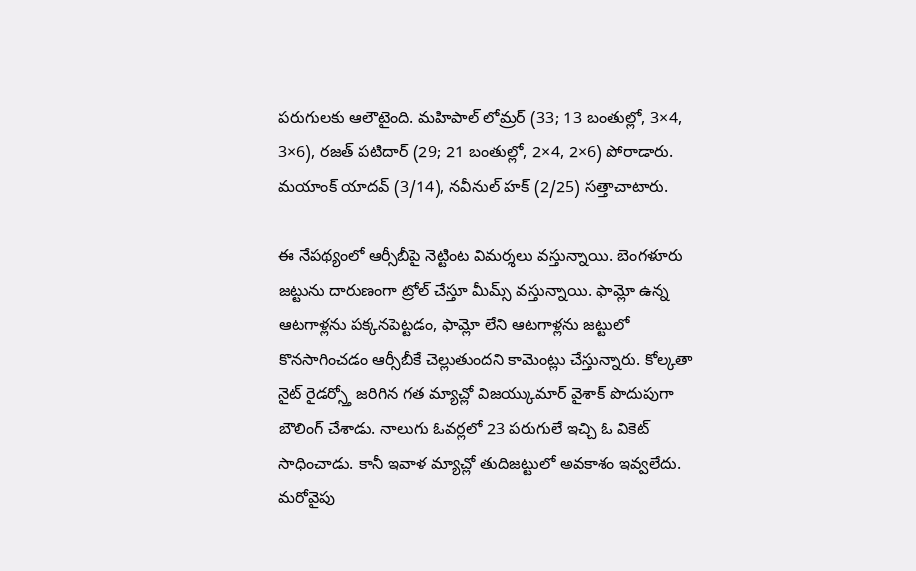పరుగులకు ఆలౌటైంది. మహిపాల్ లోమ్రర్ (33; 13 బంతుల్లో, 3×4, 3×6), రజత్ పటిదార్ (29; 21 బంతుల్లో, 2×4, 2×6) పోరాడారు. మయాంక్ యాదవ్ (3/14), నవీనుల్ హక్ (2/25) సత్తాచాటారు.

ఈ నేపథ్యంలో ఆర్సీబీపై నెట్టింట విమర్శలు వస్తున్నాయి. బెంగళూరు జట్టును దారుణంగా ట్రోల్ చేస్తూ మీమ్స్ వస్తున్నాయి. ఫామ్లో ఉన్న ఆటగాళ్లను పక్కనపెట్టడం, ఫామ్లో లేని ఆటగాళ్లను జట్టులో కొనసాగించడం ఆర్సీబీకే చెల్లుతుందని కామెంట్లు చేస్తున్నారు. కోల్కతా నైట్ రైడర్స్తో జరిగిన గత మ్యాచ్లో విజయ్కుమార్ వైశాక్ పొదుపుగా బౌలింగ్ చేశాడు. నాలుగు ఓవర్లలో 23 పరుగులే ఇచ్చి ఓ వికెట్ సాధించాడు. కానీ ఇవాళ మ్యాచ్లో తుదిజట్టులో అవకాశం ఇవ్వలేదు.
మరోవైపు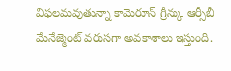విఫలమవుతున్నా కామెరూన్ గ్రీన్కు ఆర్సీబీ మేనేజ్మెంట్ వరుసగా అవకాశాలు ఇస్తుంది.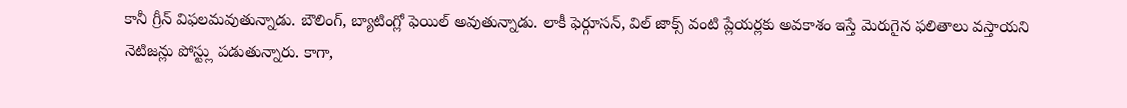కానీ గ్రీన్ విఫలమవుతున్నాడు. బౌలింగ్, బ్యాటింగ్లో ఫెయిల్ అవుతున్నాడు. లాకీ ఫెర్గూసన్, విల్ జాక్స్ వంటి ప్లేయర్లకు అవకాశం ఇస్తే మెరుగైన ఫలితాలు వస్తాయని నెటిజన్లు పోస్ట్లు పడుతున్నారు. కాగా,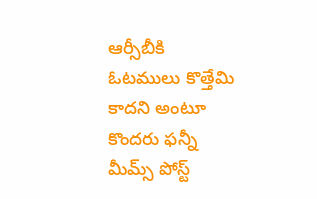ఆర్సీబీకి ఓటములు కొత్తేమి కాదని అంటూ కొందరు ఫన్నీ మీమ్స్ పోస్ట్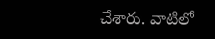చేశారు. వాటిలో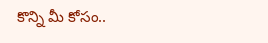కొన్ని మీ కోసం..